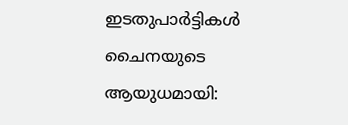ഇടതുപാർട്ടികൾ ചൈനയുടെ ആയുധമായി: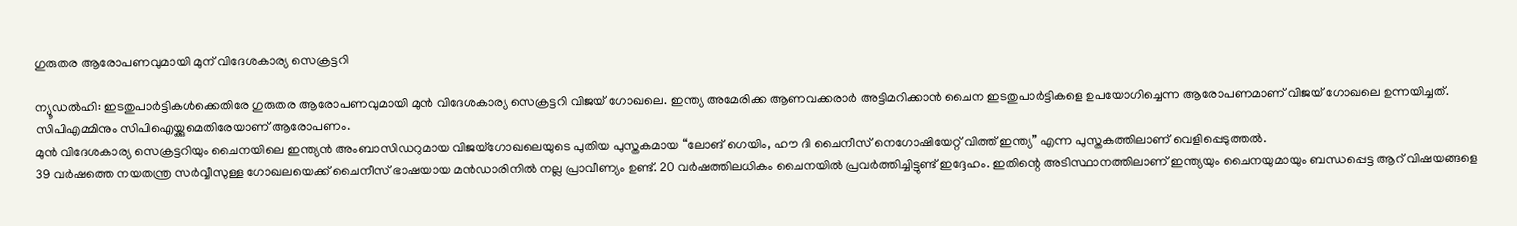ഗുരുതര ആരോപണവുമായി മുന് വിദേശകാര്യ സെക്രട്ടറി

ന്യൂഡൽഹി: ഇടതുപാർട്ടികൾക്കെതിരേ ഗുരുതര ആരോപണവുമായി മുൻ വിദേശകാര്യ സെക്രട്ടറി വിജയ് ഗോഖലെ. ഇന്ത്യ അമേരിക്ക ആണവക്കരാർ അട്ടിമറിക്കാൻ ചൈന ഇടതുപാർട്ടികളെ ഉപയോഗിച്ചെന്ന ആരോപണമാണ് വിജയ് ഗോഖലെ ഉന്നയിച്ചത്. സിപിഎമ്മിനും സിപിഐയ്ക്കുമെതിരേയാണ് ആരോപണം.
മുൻ വിദേശകാര്യ സെക്രട്ടറിയും ചൈനയിലെ ഇന്ത്യൻ അംബാസിഡറുമായ വിജയ്ഗോഖലെയുടെ പുതിയ പുസ്തകമായ “ലോങ് ഗെയിം, ഹൗ ദി ചൈനീസ് നെഗോഷിയേറ്റ് വിത്ത് ഇന്ത്യ” എന്ന പുസ്തകത്തിലാണ് വെളിപ്പെടുത്തൽ.
39 വർഷത്തെ നയതന്ത്ര സർവ്വീസുള്ള ഗോഖലയെക്ക് ചൈനീസ് ഭാഷയായ മൻഡാരിനിൽ നല്ല പ്രാവീണ്യം ഉണ്ട്. 20 വർഷത്തിലധികം ചൈനയിൽ പ്രവർത്തിച്ചിട്ടുണ്ട് ഇദ്ദേഹം. ഇതിന്റെ അടിസ്ഥാനത്തിലാണ് ഇന്ത്യയും ചൈനയുമായും ബന്ധപ്പെട്ട ആറ് വിഷയങ്ങളെ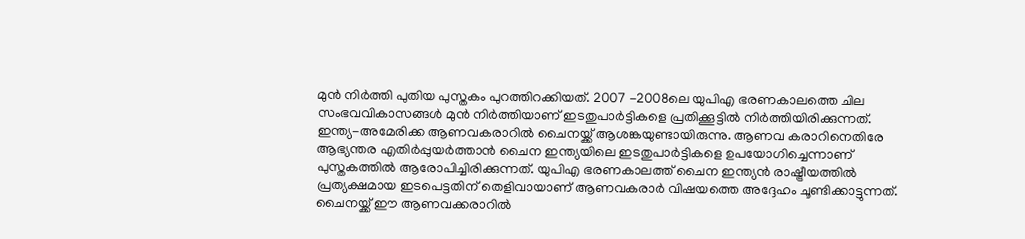മുൻ നിർത്തി പുതിയ പുസ്തകം പുറത്തിറക്കിയത്. 2007 -2008ലെ യുപിഎ ഭരണകാലത്തെ ചില സംഭവവികാസങ്ങൾ മുൻ നിർത്തിയാണ് ഇടതുപാർട്ടികളെ പ്രതിക്കൂട്ടിൽ നിർത്തിയിരിക്കുന്നത്.
ഇന്ത്യ-അമേരിക്ക ആണവകരാറിൽ ചൈനയ്ക്ക് ആശങ്കയുണ്ടായിരുന്നു. ആണവ കരാറിനെതിരേ ആഭ്യന്തര എതിർപ്പുയർത്താൻ ചൈന ഇന്ത്യയിലെ ഇടതുപാർട്ടികളെ ഉപയോഗിച്ചെന്നാണ് പുസ്തകത്തിൽ ആരോപിച്ചിരിക്കുന്നത്. യുപിഎ ഭരണകാലത്ത് ചൈന ഇന്ത്യൻ രാഷ്ട്രീയത്തിൽ പ്രത്യക്ഷമായ ഇടപെട്ടതിന് തെളിവായാണ് ആണവകരാർ വിഷയത്തെ അദ്ദേഹം ചൂണ്ടിക്കാട്ടുന്നത്.
ചൈനയ്ക്ക് ഈ ആണവക്കരാറിൽ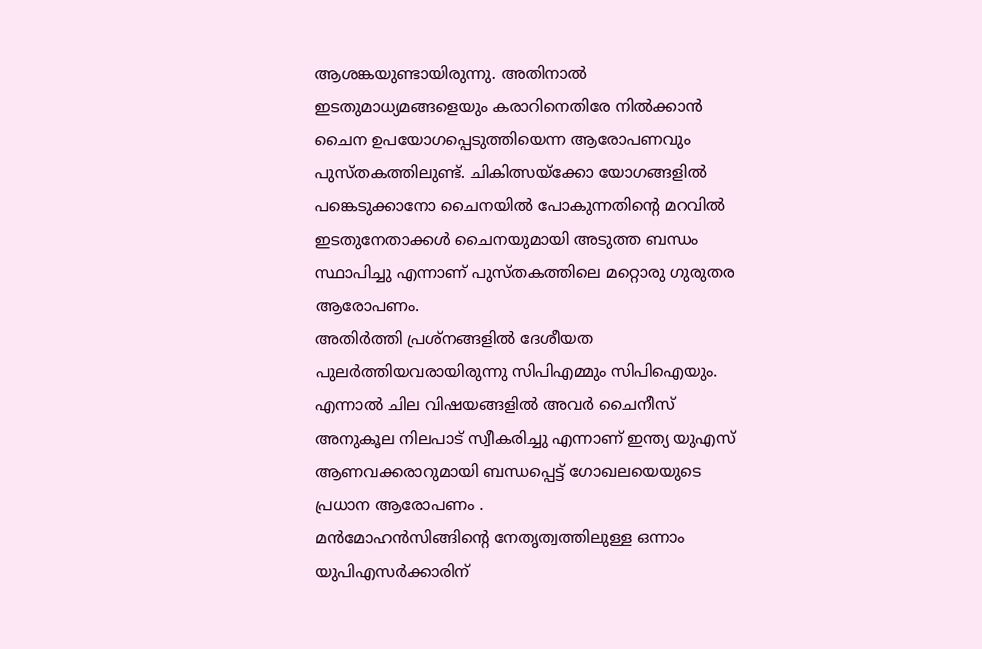ആശങ്കയുണ്ടായിരുന്നു. അതിനാൽ ഇടതുമാധ്യമങ്ങളെയും കരാറിനെതിരേ നിൽക്കാൻ ചൈന ഉപയോഗപ്പെടുത്തിയെന്ന ആരോപണവും പുസ്തകത്തിലുണ്ട്. ചികിത്സയ്ക്കോ യോഗങ്ങളിൽ പങ്കെടുക്കാനോ ചൈനയിൽ പോകുന്നതിന്റെ മറവിൽ ഇടതുനേതാക്കൾ ചൈനയുമായി അടുത്ത ബന്ധം സ്ഥാപിച്ചു എന്നാണ് പുസ്തകത്തിലെ മറ്റൊരു ഗുരുതര ആരോപണം.
അതിർത്തി പ്രശ്നങ്ങളിൽ ദേശീയത പുലർത്തിയവരായിരുന്നു സിപിഎമ്മും സിപിഐയും. എന്നാൽ ചില വിഷയങ്ങളിൽ അവർ ചൈനീസ് അനുകൂല നിലപാട് സ്വീകരിച്ചു എന്നാണ് ഇന്ത്യ യുഎസ് ആണവക്കരാറുമായി ബന്ധപ്പെട്ട് ഗോഖലയെയുടെ പ്രധാന ആരോപണം .
മൻമോഹൻസിങ്ങിന്റെ നേതൃത്വത്തിലുള്ള ഒന്നാം യുപിഎസർക്കാരിന്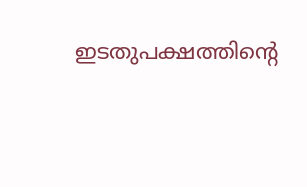ഇടതുപക്ഷത്തിന്റെ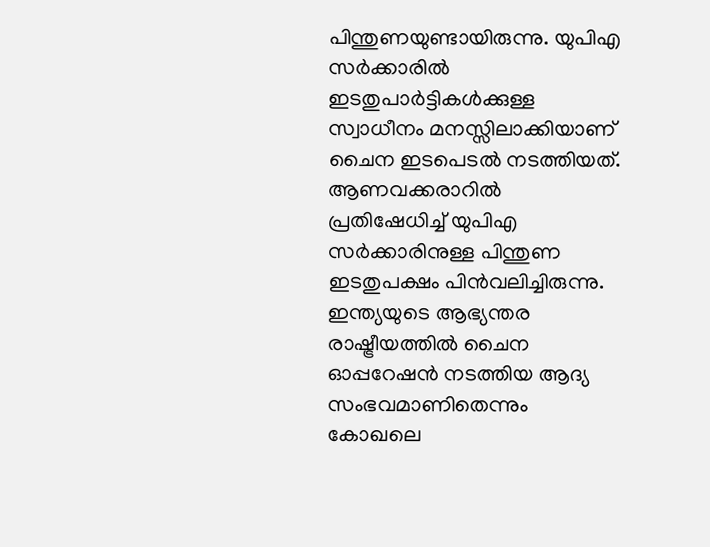പിന്തുണയുണ്ടായിരുന്നു. യുപിഎ സർക്കാരിൽ ഇടതുപാർട്ടികൾക്കുള്ള സ്വാധീനം മനസ്സിലാക്കിയാണ് ചൈന ഇടപെടൽ നടത്തിയത്. ആണവക്കരാറിൽ പ്രതിഷേധിച്ച് യുപിഎ സർക്കാരിനുള്ള പിന്തുണ ഇടതുപക്ഷം പിൻവലിച്ചിരുന്നു. ഇന്ത്യയുടെ ആഭ്യന്തര രാഷ്ട്രീയത്തിൽ ചൈന ഓപ്പറേഷൻ നടത്തിയ ആദ്യ സംഭവമാണിതെന്നും കോഖലെ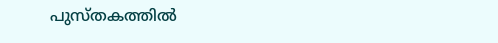പുസ്തകത്തിൽ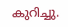കുറിച്ചു.